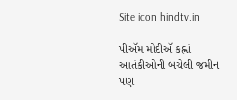Site icon hindtv.in

પીઍમ મોદીઍ કહ્નાં આતંકીઓની બચેલી જમીન પણ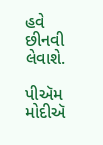હવે છીનવી લેવાશે.

પીઍમ મોદીઍ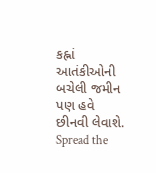કહ્નાં આતંકીઓની બચેલી જમીન પણ હવે છીનવી લેવાશે.
Spread the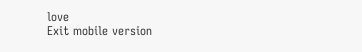love
Exit mobile version